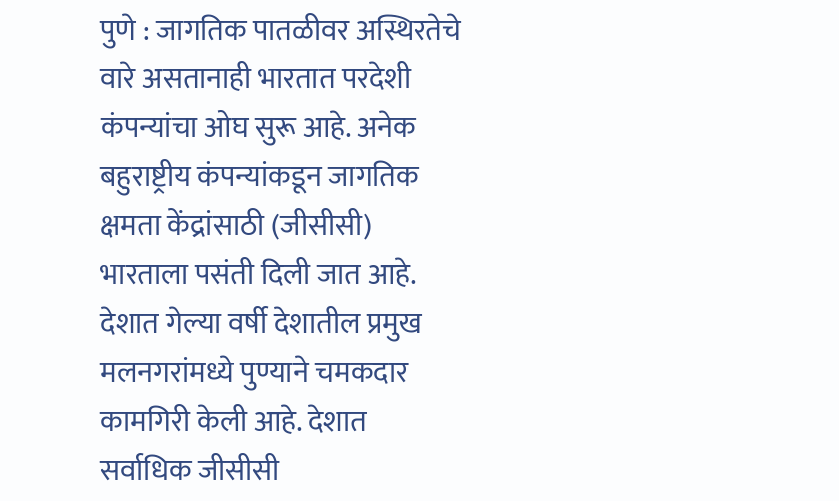पुणे : जागतिक पातळीवर अस्थिरतेचे वारे असतानाही भारतात परदेशी कंपन्यांचा ओघ सुरू आहे. अनेक बहुराष्ट्रीय कंपन्यांकडून जागतिक क्षमता केंद्रांसाठी (जीसीसी) भारताला पसंती दिली जात आहे. देशात गेल्या वर्षी देशातील प्रमुख मलनगरांमध्ये पुण्याने चमकदार कामगिरी केली आहे. देशात सर्वाधिक जीसीसी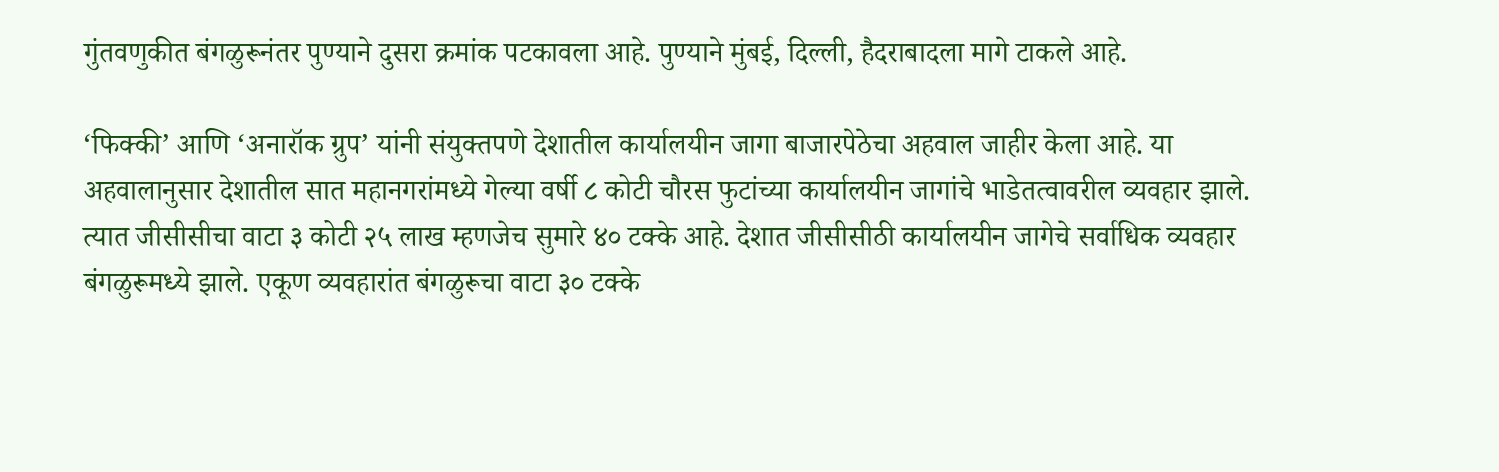गुंतवणुकीत बंगळुरूनंतर पुण्याने दुसरा क्रमांक पटकावला आहे. पुण्याने मुंबई, दिल्ली, हैदराबादला मागे टाकले आहे.

‘फिक्की’ आणि ‘अनारॉक ग्रुप’ यांनी संयुक्तपणे देशातील कार्यालयीन जागा बाजारपेठेचा अहवाल जाहीर केला आहे. या अहवालानुसार देशातील सात महानगरांमध्ये गेल्या वर्षी ८ कोटी चौरस फुटांच्या कार्यालयीन जागांचे भाडेतत्वावरील व्यवहार झाले. त्यात जीसीसीचा वाटा ३ कोटी २५ लाख म्हणजेच सुमारे ४० टक्के आहे. देशात जीसीसीठी कार्यालयीन जागेचे सर्वाधिक व्यवहार बंगळुरूमध्ये झाले. एकूण व्यवहारांत बंगळुरूचा वाटा ३० टक्के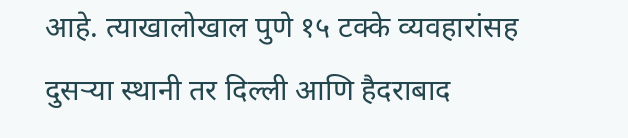आहे. त्याखालोखाल पुणे १५ टक्के व्यवहारांसह दुसऱ्या स्थानी तर दिल्ली आणि हैदराबाद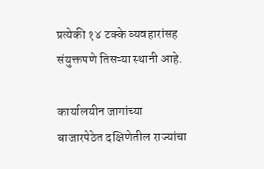प्रत्येकी १४ टक्के व्यवहारांसह संयुक्तपणे तिसऱ्या स्थानी आहे.

कार्यालयीन जागांच्या बाजारपेठेत दक्षिणेतील राज्यांचा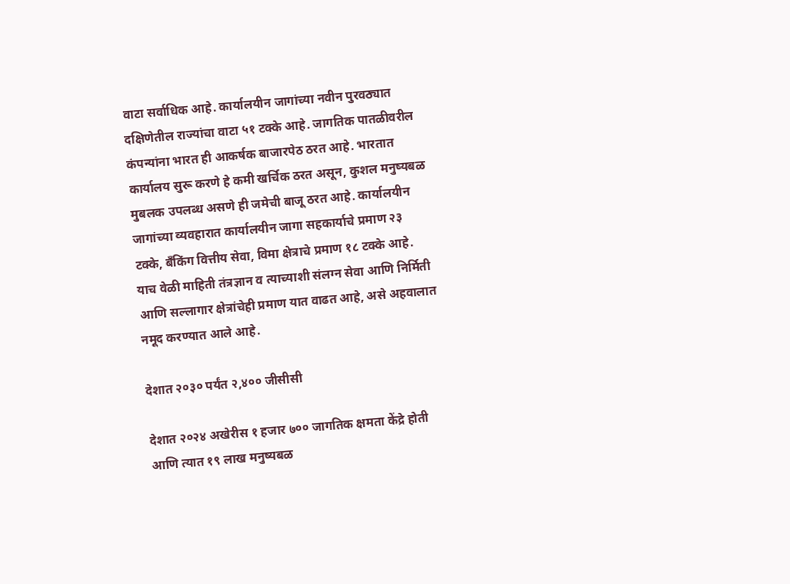वाटा सर्वाधिक आहे. कार्यालयीन जागांच्या नवीन पुरवठ्यात दक्षिणेतील राज्यांचा वाटा ५१ टक्के आहे. जागतिक पातळीवरील कंपन्यांना भारत ही आकर्षक बाजारपेठ ठरत आहे. भारतात कार्यालय सुरू करणे हे कमी खर्चिक ठरत असून, कुशल मनुष्यबळ मुबलक उपलब्ध असणे ही जमेची बाजू ठरत आहे. कार्यालयीन जागांच्या व्यवहारात कार्यालयीन जागा सहकार्याचे प्रमाण २३ टक्के, बँकिंग वित्तीय सेवा, विमा क्षेत्राचे प्रमाण १८ टक्के आहे. याच वेळी माहिती तंत्रज्ञान व त्याच्याशी संलग्न सेवा आणि निर्मिती आणि सल्लागार क्षेत्रांचेही प्रमाण यात वाढत आहे, असे अहवालात नमूद करण्यात आले आहे.

देशात २०३० पर्यंत २,४०० जीसीसी

देशात २०२४ अखेरीस १ हजार ७०० जागतिक क्षमता केंद्रे होती आणि त्यात १९ लाख मनुष्यबळ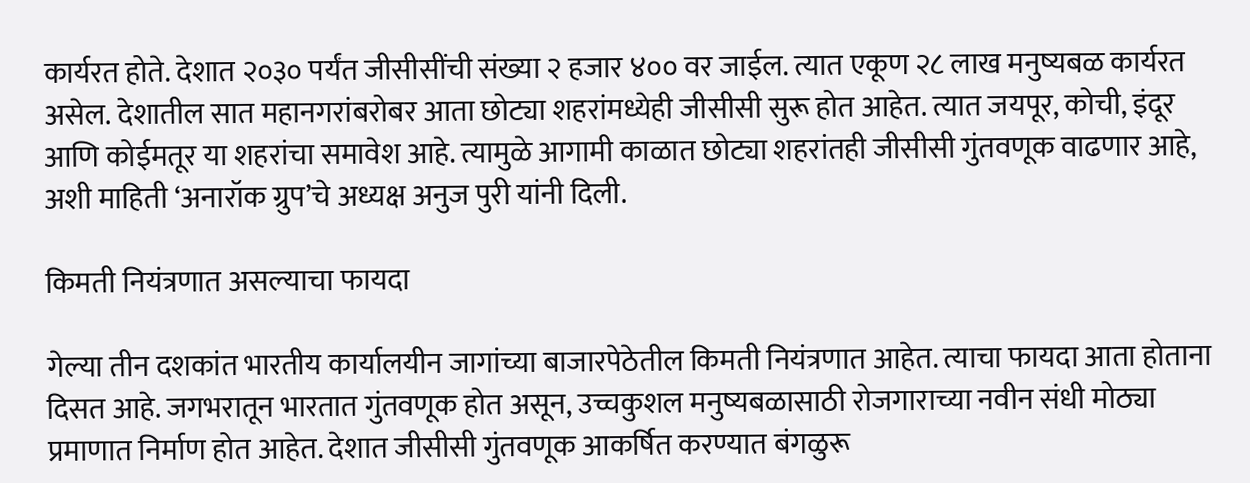कार्यरत होते. देशात २०३० पर्यंत जीसीसींची संख्या २ हजार ४०० वर जाईल. त्यात एकूण २८ लाख मनुष्यबळ कार्यरत असेल. देशातील सात महानगरांबरोबर आता छोट्या शहरांमध्येही जीसीसी सुरू होत आहेत. त्यात जयपूर, कोची, इंदूर आणि कोईमतूर या शहरांचा समावेश आहे. त्यामुळे आगामी काळात छोट्या शहरांतही जीसीसी गुंतवणूक वाढणार आहे, अशी माहिती ‘अनारॉक ग्रुप’चे अध्यक्ष अनुज पुरी यांनी दिली.

किमती नियंत्रणात असल्याचा फायदा

गेल्या तीन दशकांत भारतीय कार्यालयीन जागांच्या बाजारपेठेतील किमती नियंत्रणात आहेत. त्याचा फायदा आता होताना दिसत आहे. जगभरातून भारतात गुंतवणूक होत असून, उच्चकुशल मनुष्यबळासाठी रोजगाराच्या नवीन संधी मोठ्या प्रमाणात निर्माण होत आहेत. देशात जीसीसी गुंतवणूक आकर्षित करण्यात बंगळुरू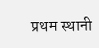प्रथम स्थानी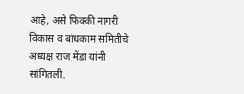आहे, असे फिक्की नागरी विकास व बांधकाम समितीचे अध्यक्ष राज मेंडा यांनी सांगितली.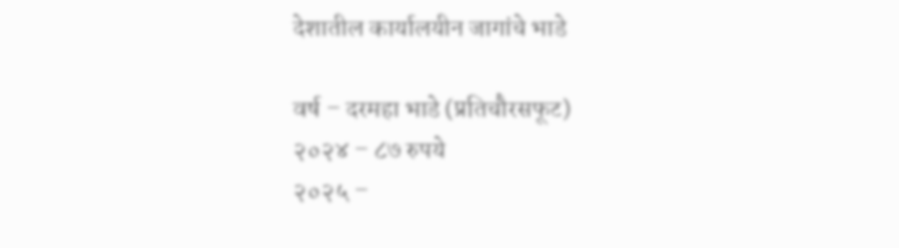देशातील कार्यालयीन जागांचे भाडे

वर्ष – दरमहा भाडे (प्रतिचौरसफूट)
२०२४ – ८७ रुपये
२०२५ –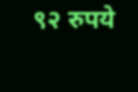९२ रुपये